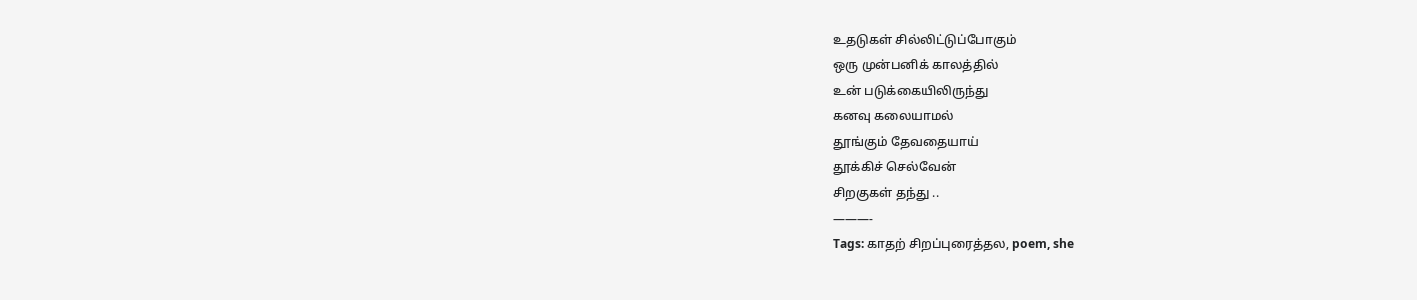உதடுகள் சில்லிட்டுப்போகும்
ஒரு முன்பனிக் காலத்தில்
உன் படுக்கையிலிருந்து
கனவு கலையாமல்
தூங்கும் தேவதையாய்
தூக்கிச் செல்வேன்
சிறகுகள் தந்து ..
———-
Tags: காதற் சிறப்புரைத்தல, poem, she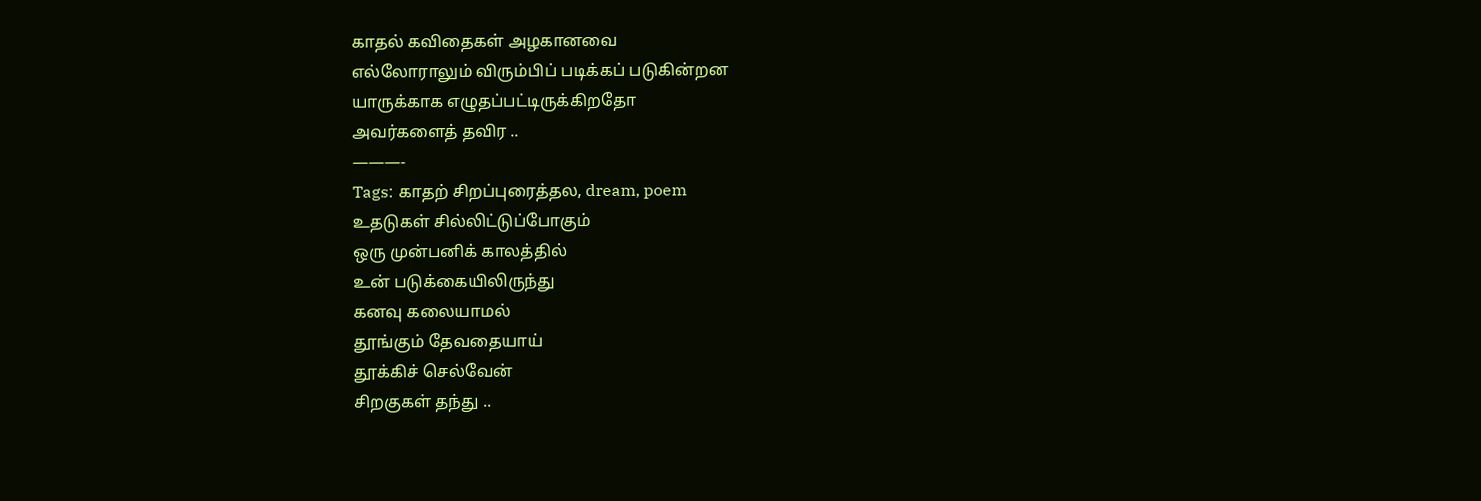காதல் கவிதைகள் அழகானவை
எல்லோராலும் விரும்பிப் படிக்கப் படுகின்றன
யாருக்காக எழுதப்பட்டிருக்கிறதோ
அவர்களைத் தவிர ..
———-
Tags: காதற் சிறப்புரைத்தல, dream, poem
உதடுகள் சில்லிட்டுப்போகும்
ஒரு முன்பனிக் காலத்தில்
உன் படுக்கையிலிருந்து
கனவு கலையாமல்
தூங்கும் தேவதையாய்
தூக்கிச் செல்வேன்
சிறகுகள் தந்து ..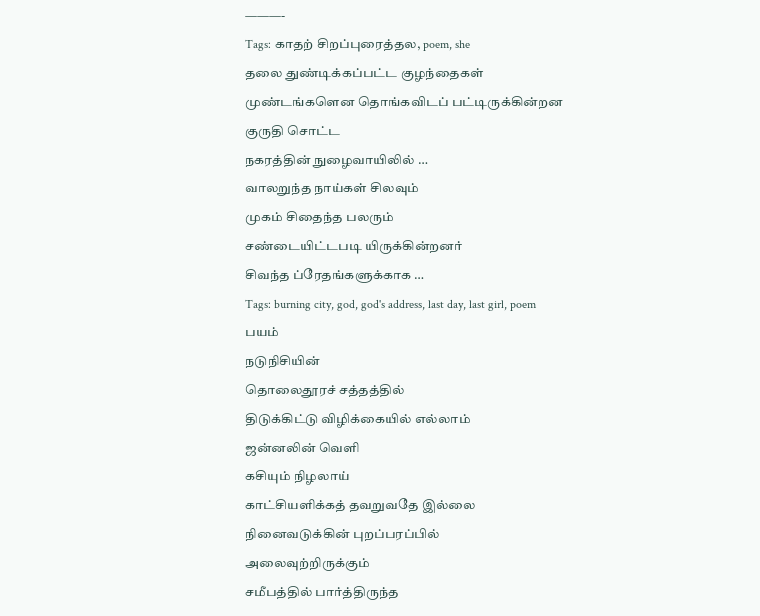———-
Tags: காதற் சிறப்புரைத்தல, poem, she
தலை துண்டிக்கப்பட்ட குழந்தைகள்
முண்டங்களென தொங்கவிடப் பட்டிருக்கின்றன
குருதி சொட்ட
நகரத்தின் நுழைவாயிலில் …
வாலறுந்த நாய்கள் சிலவும்
முகம் சிதைந்த பலரும்
சண்டையிட்டபடி யிருக்கின்றனர்
சிவந்த ப்ரேதங்களுக்காக …
Tags: burning city, god, god's address, last day, last girl, poem
பயம்
நடுநிசியின்
தொலைதூரச் சத்தத்தில்
திடுக்கிட்டு விழிக்கையில் எல்லாம்
ஜன்னலின் வெளி
கசியும் நிழலாய்
காட்சியளிக்கத் தவறுவதே இல்லை
நினைவடுக்கின் புறப்பரப்பில்
அலைவுற்றிருக்கும்
சமீபத்தில் பார்த்திருந்த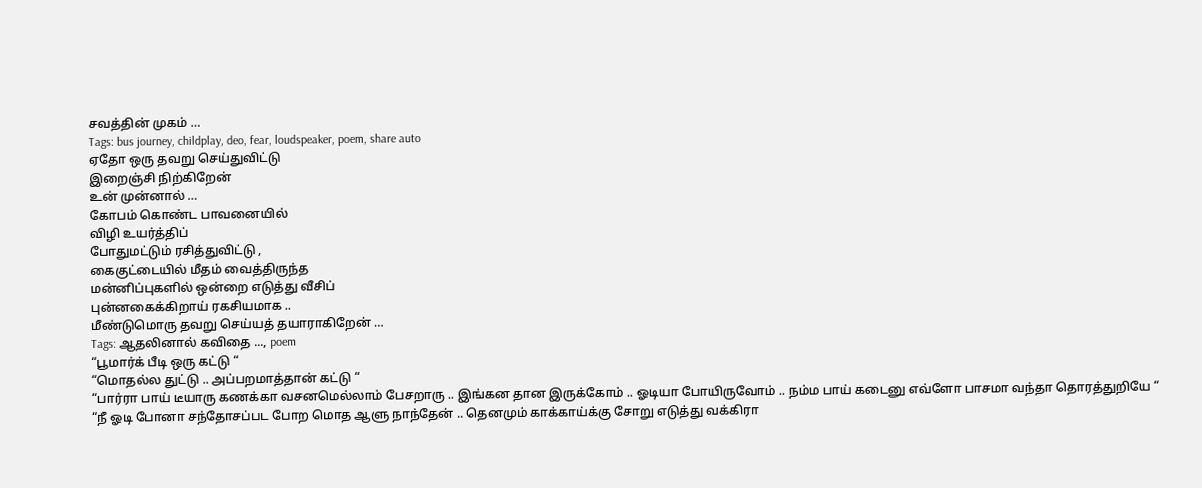சவத்தின் முகம் …
Tags: bus journey, childplay, deo, fear, loudspeaker, poem, share auto
ஏதோ ஒரு தவறு செய்துவிட்டு
இறைஞ்சி நிற்கிறேன்
உன் முன்னால் …
கோபம் கொண்ட பாவனையில்
விழி உயர்த்திப்
போதுமட்டும் ரசித்துவிட்டு ,
கைகுட்டையில் மீதம் வைத்திருந்த
மன்னிப்புகளில் ஒன்றை எடுத்து வீசிப்
புன்னகைக்கிறாய் ரகசியமாக ..
மீண்டுமொரு தவறு செய்யத் தயாராகிறேன் …
Tags: ஆதலினால் கவிதை ..., poem
“பூமார்க் பீடி ஒரு கட்டு “
“மொதல்ல துட்டு .. அப்பறமாத்தான் கட்டு “
“பார்ரா பாய் டீயாரு கணக்கா வசனமெல்லாம் பேசறாரு .. இங்கன தான இருக்கோம் .. ஓடியா போயிருவோம் .. நம்ம பாய் கடைனு எவ்ளோ பாசமா வந்தா தொரத்துறியே “
“நீ ஓடி போனா சந்தோசப்பட போற மொத ஆளு நாந்தேன் .. தெனமும் காக்காய்க்கு சோறு எடுத்து வக்கிரா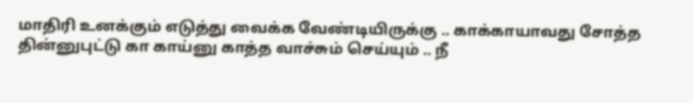மாதிரி உனக்கும் எடுத்து வைக்க வேண்டியிருக்கு .. காக்காயாவது சோத்த தின்னுபுட்டு கா காய்னு காத்த வாச்சும் செய்யும் .. நீ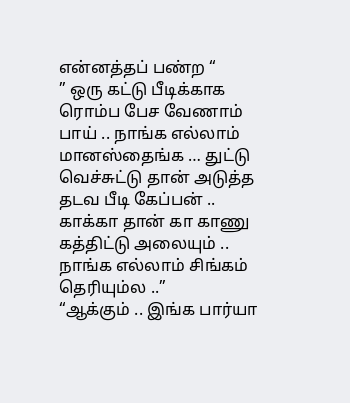என்னத்தப் பண்ற “
” ஒரு கட்டு பீடிக்காக ரொம்ப பேச வேணாம் பாய் .. நாங்க எல்லாம் மானஸ்தைங்க … துட்டு வெச்சுட்டு தான் அடுத்த தடவ பீடி கேப்பன் .. காக்கா தான் கா காணு கத்திட்டு அலையும் .. நாங்க எல்லாம் சிங்கம் தெரியும்ல ..”
“ஆக்கும் .. இங்க பார்யா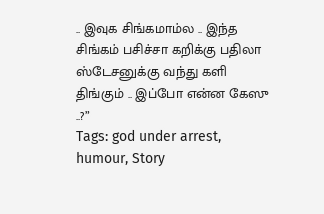.. இவுக சிங்கமாம்ல .. இந்த சிங்கம் பசிச்சா கறிக்கு பதிலா ஸ்டேசனுக்கு வந்து களி திங்கும் .. இப்போ என்ன கேஸு ..?”
Tags: god under arrest, humour, Story